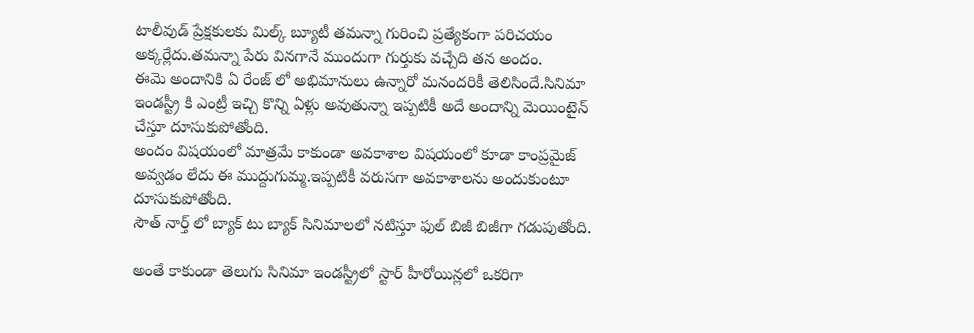టాలీవుడ్ ప్రేక్షకులకు మిల్క్ బ్యూటీ తమన్నా గురించి ప్రత్యేకంగా పరిచయం అక్కర్లేదు.తమన్నా పేరు వినగానే ముందుగా గుర్తుకు వచ్చేది తన అందం.
ఈమె అందానికి ఏ రేంజ్ లో అభిమానులు ఉన్నారో మనందరికీ తెలిసిందే.సినిమా ఇండస్ట్రీ కి ఎంట్రీ ఇచ్చి కొన్ని ఏళ్లు అవుతున్నా ఇప్పటికీ అదే అందాన్ని మెయింటైన్ చేస్తూ దూసుకుపోతోంది.
అందం విషయంలో మాత్రమే కాకుండా అవకాశాల విషయంలో కూడా కాంప్రమైజ్ అవ్వడం లేదు ఈ ముద్దుగుమ్మ.ఇప్పటికీ వరుసగా అవకాశాలను అందుకుంటూ దూసుకుపోతోంది.
సౌత్ నార్త్ లో బ్యాక్ టు బ్యాక్ సినిమాలలో నటిస్తూ ఫుల్ బిజీ బిజీగా గడుపుతోంది.

అంతే కాకుండా తెలుగు సినిమా ఇండస్ట్రీలో స్టార్ హీరోయిన్లలో ఒకరిగా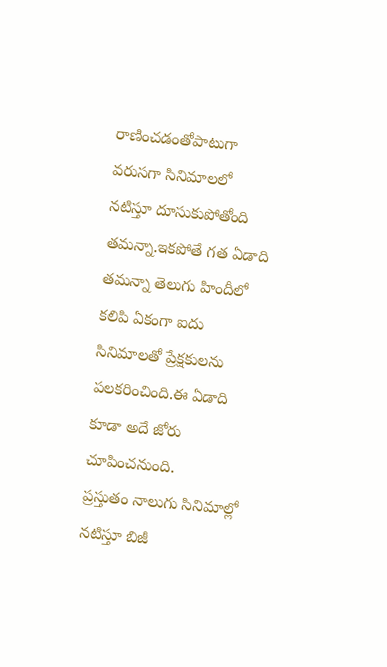రాణించడంతోపాటుగా వరుసగా సినిమాలలో నటిస్తూ దూసుకుపోతోంది తమన్నా.ఇకపోతే గత ఏడాది తమన్నా తెలుగు హిందీలో కలిపి ఏకంగా ఐదు సినిమాలతో ప్రేక్షకులను పలకరించింది.ఈ ఏడాది కూడా అదే జోరు చూపించనుంది.
ప్రస్తుతం నాలుగు సినిమాల్లో నటిస్తూ బిజీ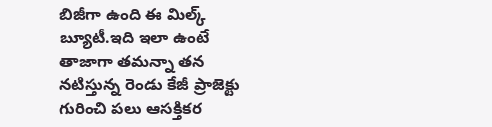బిజీగా ఉంది ఈ మిల్క్ బ్యూటీ.ఇది ఇలా ఉంటే తాజాగా తమన్నా తన నటిస్తున్న రెండు కేజీ ప్రాజెక్టు గురించి పలు ఆసక్తికర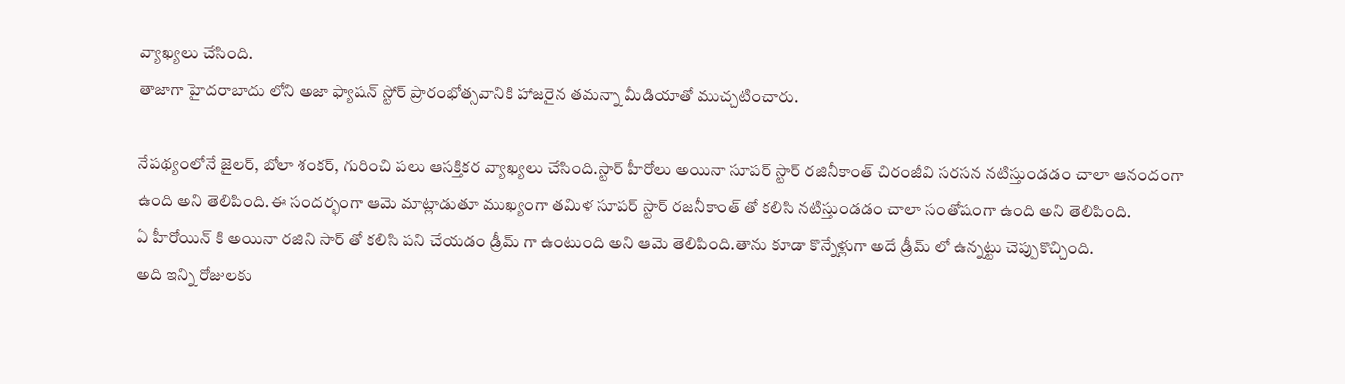వ్యాఖ్యలు చేసింది.
తాజాగా హైదరాబాదు లోని అజా ఫ్యాషన్ స్టోర్ ప్రారంభోత్సవానికి హాజరైన తమన్నా మీడియాతో ముచ్చటించారు.

నేపథ్యంలోనే జైలర్, బోలా శంకర్, గురించి పలు ఆసక్తికర వ్యాఖ్యలు చేసింది.స్టార్ హీరోలు అయినా సూపర్ స్టార్ రజినీకాంత్ చిరంజీవి సరసన నటిస్తుండడం చాలా ఆనందంగా ఉంది అని తెలిపింది.ఈ సందర్భంగా ఆమె మాట్లాడుతూ ముఖ్యంగా తమిళ సూపర్ స్టార్ రజనీకాంత్ తో కలిసి నటిస్తుండడం చాలా సంతోషంగా ఉంది అని తెలిపింది.
ఏ హీరోయిన్ కి అయినా రజిని సార్ తో కలిసి పని చేయడం డ్రీమ్ గా ఉంటుంది అని ఆమె తెలిపింది.తాను కూడా కొన్నేళ్లుగా అదే డ్రీమ్ లో ఉన్నట్టు చెప్పుకొచ్చింది.
అది ఇన్ని రోజులకు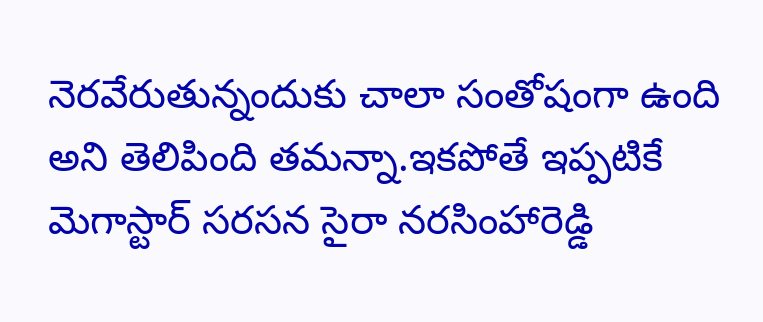నెరవేరుతున్నందుకు చాలా సంతోషంగా ఉంది అని తెలిపింది తమన్నా.ఇకపోతే ఇప్పటికే మెగాస్టార్ సరసన సైరా నరసింహారెడ్డి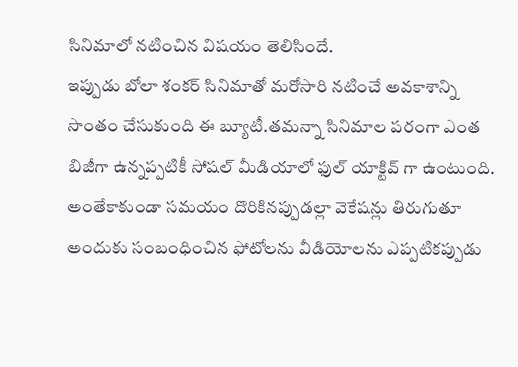సినిమాలో నటించిన విషయం తెలిసిందే.
ఇప్పుడు బోలా శంకర్ సినిమాతో మరోసారి నటించే అవకాశాన్ని సొంతం చేసుకుంది ఈ బ్యూటీ.తమన్నా సినిమాల పరంగా ఎంత బిజీగా ఉన్నప్పటికీ సోషల్ మీడియాలో ఫుల్ యాక్టివ్ గా ఉంటుంది.
అంతేకాకుండా సమయం దొరికినప్పుడల్లా వెకేషన్లు తిరుగుతూ అందుకు సంబంధించిన ఫోటోలను వీడియోలను ఎప్పటికప్పుడు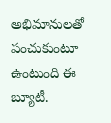అభిమానులతో పంచుకుంటూ ఉంటుంది ఈ బ్యూటీ.